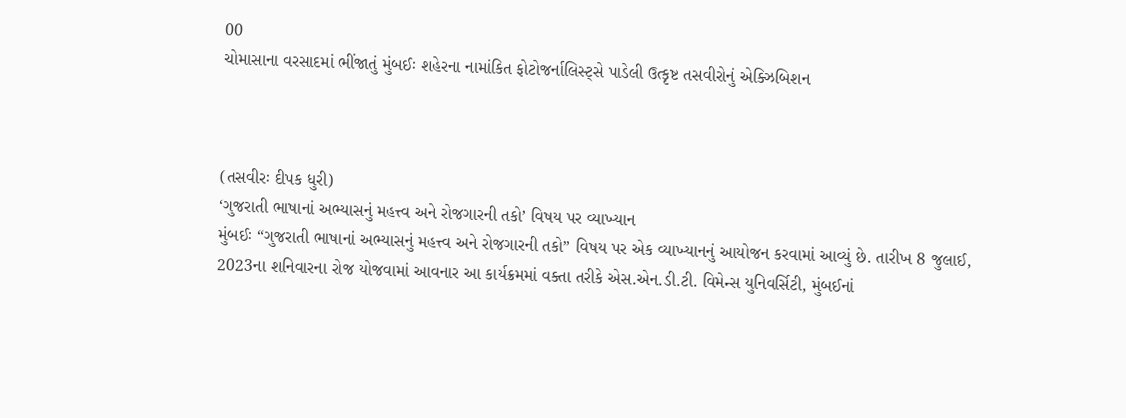00
ચોમાસાના વરસાદમાં ભીંજાતું મુંબઈઃ શહેરના નામાંકિત ફોટોજર્નાલિસ્ટ્સે પાડેલી ઉત્કૃષ્ટ તસવીરોનું એક્ઝિબિશન



(તસવીરઃ દીપક ધુરી)
‘ગુજરાતી ભાષાનાં અભ્યાસનું મહત્ત્વ અને રોજગારની તકો’ વિષય પર વ્યાખ્યાન
મુંબઈઃ “ગુજરાતી ભાષાનાં અભ્યાસનું મહત્ત્વ અને રોજગારની તકો” વિષય પર એક વ્યાખ્યાનનું આયોજન કરવામાં આવ્યું છે. તારીખ 8 જુલાઈ, 2023ના શનિવારના રોજ યોજવામાં આવનાર આ કાર્યક્રમમાં વક્તા તરીકે એસ.એન.ડી.ટી. વિમેન્સ યુનિવર્સિટી, મુંબઈનાં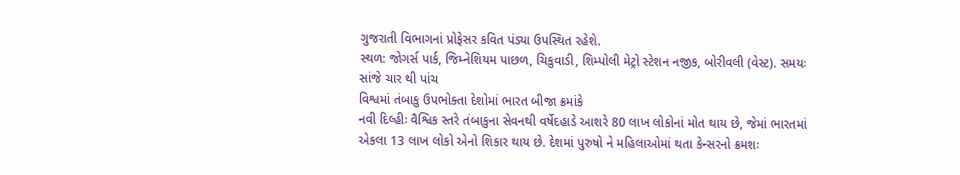ગુજરાતી વિભાગનાં પ્રોફેસર કવિત પંડ્યા ઉપસ્થિત રહેશે.
સ્થળ: જોગર્સ પાર્ક, જિમ્નેશિયમ પાછળ, ચિકુવાડી, શિમ્પોલી મેટ્રો સ્ટેશન નજીક, બોરીવલી (વેસ્ટ). સમયઃ સાંજે ચાર થી પાંચ
વિશ્વમાં તંબાકુ ઉપભોક્તા દેશોમાં ભારત બીજા ક્રમાંકે
નવી દિલ્હીઃ વૈશ્વિક સ્તરે તંબાકુના સેવનથી વર્ષેદહાડે આશરે 80 લાખ લોકોનાં મોત થાય છે, જેમાં ભારતમાં એકલા 13 લાખ લોકો એનો શિકાર થાય છે. દેશમાં પુરુષો ને મહિલાઓમાં થતા કેન્સરનો ક્રમશઃ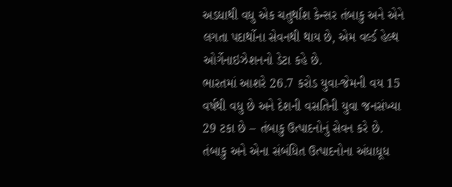અડધાથી વધુ એક ચતુર્થાંશ કેન્સર તંબાકુ અને એને લગતા પદાર્થોના સેવનથી થાય છે, એમ વર્લ્ડ હેલ્થ ઓર્ગેનાઇઝેશનનો ડેટા કહે છે.
ભારતમાં આશરે 26.7 કરોડ યુવા-જેમની વય 15 વર્ષથી વધુ છે અને દેશની વસતિની યુવા જનસંખ્યા 29 ટકા છે – તંબાકુ ઉત્પાદનોનું સેવન કરે છે. તંબાકુ અને એના સંબંધિત ઉત્પાદનોના અંધાધૂધ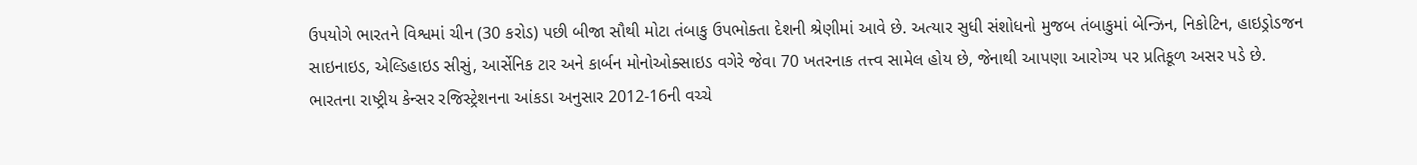ઉપયોગે ભારતને વિશ્વમાં ચીન (30 કરોડ) પછી બીજા સૌથી મોટા તંબાકુ ઉપભોક્તા દેશની શ્રેણીમાં આવે છે. અત્યાર સુધી સંશોધનો મુજબ તંબાકુમાં બેન્ઝિન, નિકોટિન, હાઇડ્રોડજન સાઇનાઇડ, એલ્ડિહાઇડ સીસું, આર્સેનિક ટાર અને કાર્બન મોનોઓક્સાઇડ વગેરે જેવા 70 ખતરનાક તત્ત્વ સામેલ હોય છે, જેનાથી આપણા આરોગ્ય પર પ્રતિકૂળ અસર પડે છે.
ભારતના રાષ્ટ્રીય કેન્સર રજિસ્ટ્રેશનના આંકડા અનુસાર 2012-16ની વચ્ચે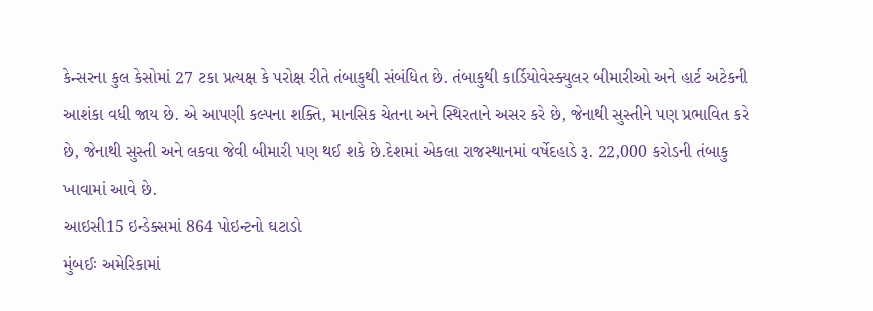કેન્સરના કુલ કેસોમાં 27 ટકા પ્રત્યક્ષ કે પરોક્ષ રીતે તંબાકુથી સંબંધિત છે. તંબાકુથી કાર્ડિયોવેસ્ક્યુલર બીમારીઓ અને હાર્ટ અટેકની આશંકા વધી જાય છે. એ આપણી કલ્પના શક્તિ, માનસિક ચેતના અને સ્થિરતાને અસર કરે છે, જેનાથી સુસ્તીને પણ પ્રભાવિત કરે છે, જેનાથી સુસ્તી અને લકવા જેવી બીમારી પણ થઈ શકે છે.દેશમાં એકલા રાજસ્થાનમાં વર્ષેદહાડે રૂ. 22,000 કરોડની તંબાકુ ખાવામાં આવે છે.
આઇસી15 ઇન્ડેક્સમાં 864 પોઇન્ટનો ઘટાડો
મુંબઈઃ અમેરિકામાં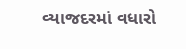વ્યાજદરમાં વધારો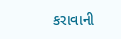કરાવાની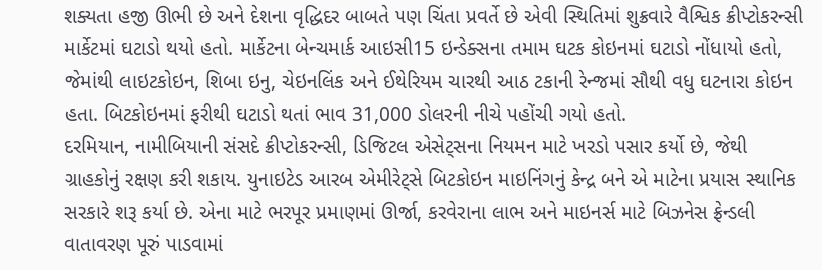શક્યતા હજી ઊભી છે અને દેશના વૃદ્ધિદર બાબતે પણ ચિંતા પ્રવર્તે છે એવી સ્થિતિમાં શુક્રવારે વૈશ્વિક ક્રીપ્ટોકરન્સી માર્કેટમાં ઘટાડો થયો હતો. માર્કેટના બેન્ચમાર્ક આઇસી15 ઇન્ડેક્સના તમામ ઘટક કોઇનમાં ઘટાડો નોંધાયો હતો, જેમાંથી લાઇટકોઇન, શિબા ઇનુ, ચેઇનલિંક અને ઈથેરિયમ ચારથી આઠ ટકાની રેન્જમાં સૌથી વધુ ઘટનારા કોઇન હતા. બિટકોઇનમાં ફરીથી ઘટાડો થતાં ભાવ 31,000 ડોલરની નીચે પહોંચી ગયો હતો.
દરમિયાન, નામીબિયાની સંસદે ક્રીપ્ટોકરન્સી, ડિજિટલ એસેટ્સના નિયમન માટે ખરડો પસાર કર્યો છે, જેથી ગ્રાહકોનું રક્ષણ કરી શકાય. યુનાઇટેડ આરબ એમીરેટ્સે બિટકોઇન માઇનિંગનું કેન્દ્ર બને એ માટેના પ્રયાસ સ્થાનિક સરકારે શરૂ કર્યા છે. એના માટે ભરપૂર પ્રમાણમાં ઊર્જા, કરવેરાના લાભ અને માઇનર્સ માટે બિઝનેસ ફ્રેન્ડલી વાતાવરણ પૂરું પાડવામાં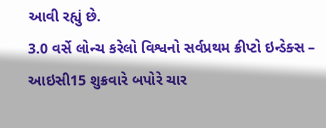આવી રહ્યું છે.
3.0 વર્સે લોન્ચ કરેલો વિશ્વનો સર્વપ્રથમ ક્રીપ્ટો ઇન્ડેક્સ – આઇસી15 શુક્રવારે બપોરે ચાર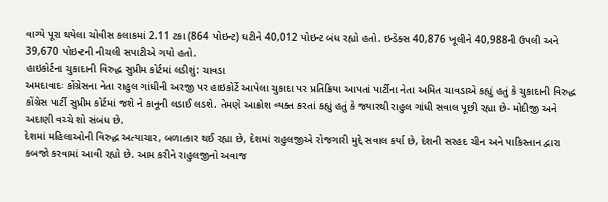વાગ્યે પૂરા થયેલા ચોવીસ કલાકમાં 2.11 ટકા (864 પોઇન્ટ) ઘટીને 40,012 પોઇન્ટ બંધ રહ્યો હતો. ઇન્ડેક્સ 40,876 ખૂલીને 40,988ની ઉપલી અને 39,670 પોઇન્ટની નીચલી સપાટીએ ગયો હતો.
હાઇકોર્ટના ચુકાદાની વિરુદ્ધ સુપ્રીમ કોર્ટમાં લડીશું: ચાવડા
અમદાવાદઃ કોંગ્રેસના નેતા રાહુલ ગાંધીની અરજી પર હાઇકોર્ટે આપેલા ચુકાદા પર પ્રતિક્રિયા આપતાં પાર્ટીના નેતા અમિત ચાવડાએ કહ્યું હતું કે ચુકાદાની વિરુદ્ધ કોંગ્રેસ પાર્ટી સુપ્રીમ કોર્ટમાં જશે ને કાનૂની લડાઈ લડશે. તેમણે આક્રોશ વ્યક્ત કરતાં કહ્યું હતું કે જ્યારથી રાહુલ ગાંધી સવાલ પૂછી રહ્યા છે- મોદીજી અને અદાણી વચ્ચે શો સંબંધ છે.
દેશમાં મહિલાઓની વિરુદ્ધ અત્યાચાર, બળાત્કાર થઈ રહ્યા છે, દેશમાં રાહુલજીએ રોજગારી મુદ્દે સવાલ કર્યા છે, દેશની સરહદ ચીન અને પાકિસ્તાન દ્વારા કબજો કરવામાં આવી રહ્યો છે. આમ કરીને રાહુલજીનો અવાજ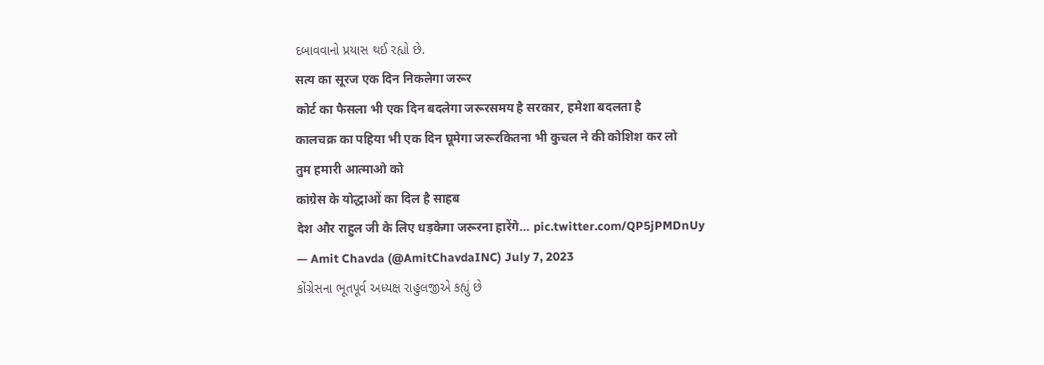દબાવવાનો પ્રયાસ થઈ રહ્યો છે.
सत्य का सूरज एक दिन निकलेगा जरूर
कोर्ट का फैसला भी एक दिन बदलेगा जरूरसमय है सरकार, हमेशा बदलता है
कालचक्र का पहिया भी एक दिन घूमेगा जरूरकितना भी कुचल ने की कोशिश कर लो
तुम हमारी आत्माओ को
कांग्रेस के योद्धाओं का दिल है साहब
देश और राहुल जी के लिए धड़केगा जरूरना हारेंगे… pic.twitter.com/QP5jPMDnUy
— Amit Chavda (@AmitChavdaINC) July 7, 2023
કોંગ્રેસના ભૂતપૂર્વ અધ્યક્ષ રાહુલજીએ કહ્યું છે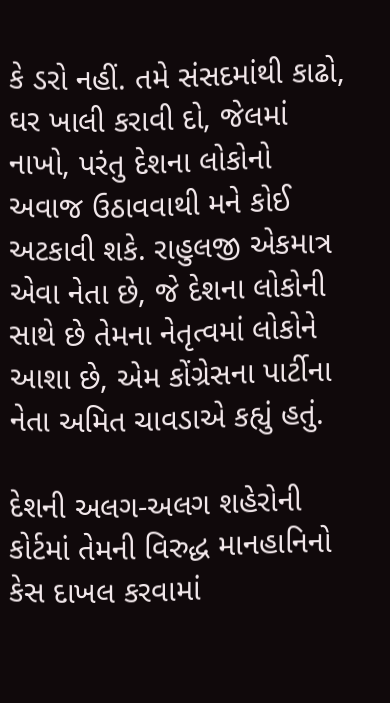કે ડરો નહીં. તમે સંસદમાંથી કાઢો, ઘર ખાલી કરાવી દો, જેલમાં નાખો, પરંતુ દેશના લોકોનો અવાજ ઉઠાવવાથી મને કોઈ અટકાવી શકે. રાહુલજી એકમાત્ર એવા નેતા છે, જે દેશના લોકોની સાથે છે તેમના નેતૃત્વમાં લોકોને આશા છે, એમ કોંગ્રેસના પાર્ટીના નેતા અમિત ચાવડાએ કહ્યું હતું.

દેશની અલગ-અલગ શહેરોની કોર્ટમાં તેમની વિરુદ્ધ માનહાનિનો કેસ દાખલ કરવામાં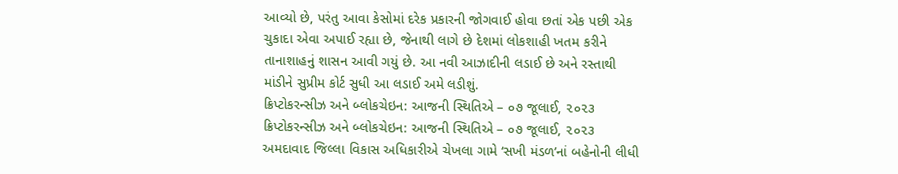આવ્યો છે, પરંતુ આવા કેસોમાં દરેક પ્રકારની જોગવાઈ હોવા છતાં એક પછી એક ચુકાદા એવા અપાઈ રહ્યા છે, જેનાથી લાગે છે દેશમાં લોકશાહી ખતમ કરીને તાનાશાહનું શાસન આવી ગયું છે. આ નવી આઝાદીની લડાઈ છે અને રસ્તાથી માંડીને સુપ્રીમ કોર્ટ સુધી આ લડાઈ અમે લડીશું.
ક્રિપ્ટોકરન્સીઝ અને બ્લોકચેઇન: આજની સ્થિતિએ – ૦૭ જૂલાઈ, ૨૦૨૩
ક્રિપ્ટોકરન્સીઝ અને બ્લોકચેઇન: આજની સ્થિતિએ – ૦૭ જૂલાઈ, ૨૦૨૩
અમદાવાદ જિલ્લા વિકાસ અધિકારીએ ચેખલા ગામે ‘સખી મંડળ’નાં બહેનોની લીધી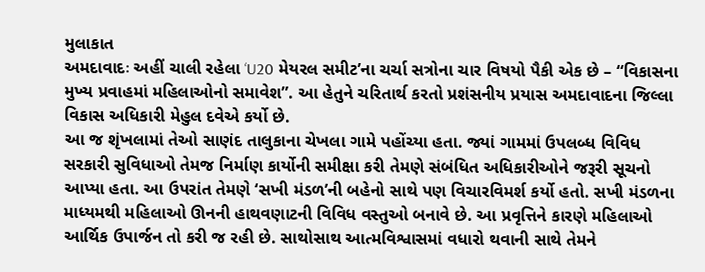મુલાકાત
અમદાવાદઃ અહીં ચાલી રહેલા ‘U20 મેયરલ સમીટ’ના ચર્ચા સત્રોના ચાર વિષયો પૈકી એક છે – “વિકાસના મુખ્ય પ્રવાહમાં મહિલાઓનો સમાવેશ”. આ હેતુને ચરિતાર્થ કરતો પ્રશંસનીય પ્રયાસ અમદાવાદના જિલ્લા વિકાસ અધિકારી મેહુલ દવેએ કર્યો છે.
આ જ શૃંખલામાં તેઓ સાણંદ તાલુકાના ચેખલા ગામે પહોંચ્યા હતા. જ્યાં ગામમાં ઉપલબ્ધ વિવિધ સરકારી સુવિધાઓ તેમજ નિર્માણ કાર્યોની સમીક્ષા કરી તેમણે સંબંધિત અધિકારીઓને જરૂરી સૂચનો આપ્યા હતા. આ ઉપરાંત તેમણે ‘સખી મંડળ’ની બહેનો સાથે પણ વિચારવિમર્શ કર્યો હતો. સખી મંડળના માધ્યમથી મહિલાઓ ઊનની હાથવણાટની વિવિધ વસ્તુઓ બનાવે છે. આ પ્રવૃત્તિને કારણે મહિલાઓ આર્થિક ઉપાર્જન તો કરી જ રહી છે. સાથોસાથ આત્મવિશ્વાસમાં વધારો થવાની સાથે તેમને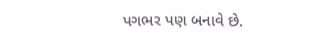પગભર પણ બનાવે છે.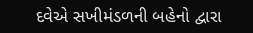દવેએ સખીમંડળની બહેનો દ્વારા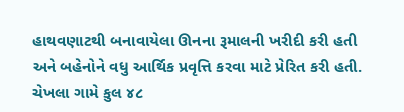હાથવણાટથી બનાવાયેલા ઊનના રૂમાલની ખરીદી કરી હતી અને બહેનોને વધુ આર્થિક પ્રવૃત્તિ કરવા માટે પ્રેરિત કરી હતી.
ચેખલા ગામે કુલ ૪૮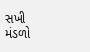સખી મંડળો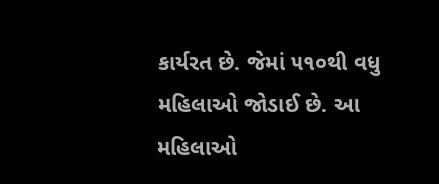કાર્યરત છે. જેમાં ૫૧૦થી વધુ મહિલાઓ જોડાઈ છે. આ મહિલાઓ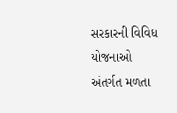સરકારની વિવિધ યોજનાઓ અંતર્ગત મળતા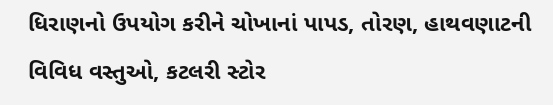ધિરાણનો ઉપયોગ કરીને ચોખાનાં પાપડ, તોરણ, હાથવણાટની વિવિધ વસ્તુઓ, કટલરી સ્ટોર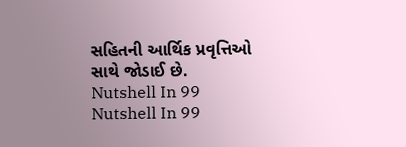સહિતની આર્થિક પ્રવૃત્તિઓ સાથે જોડાઈ છે.
Nutshell In 99
Nutshell In 99